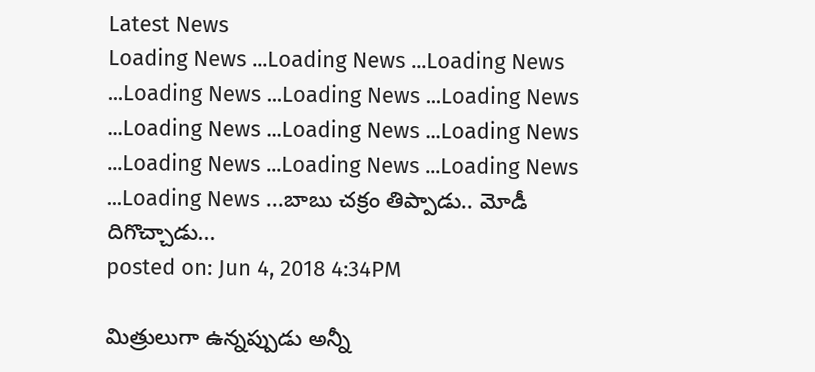Latest News
Loading News ...Loading News ...Loading News ...Loading News ...Loading News ...Loading News ...Loading News ...Loading News ...Loading News ...Loading News ...Loading News ...Loading News ...Loading News ...బాబు చక్రం తిప్పాడు.. మోడీ దిగొచ్చాడు...
posted on: Jun 4, 2018 4:34PM

మిత్రులుగా ఉన్నప్పుడు అన్నీ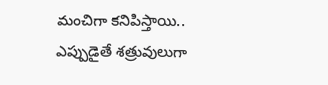మంచిగా కనిపిస్తాయి.. ఎప్పుడైతే శత్రువులుగా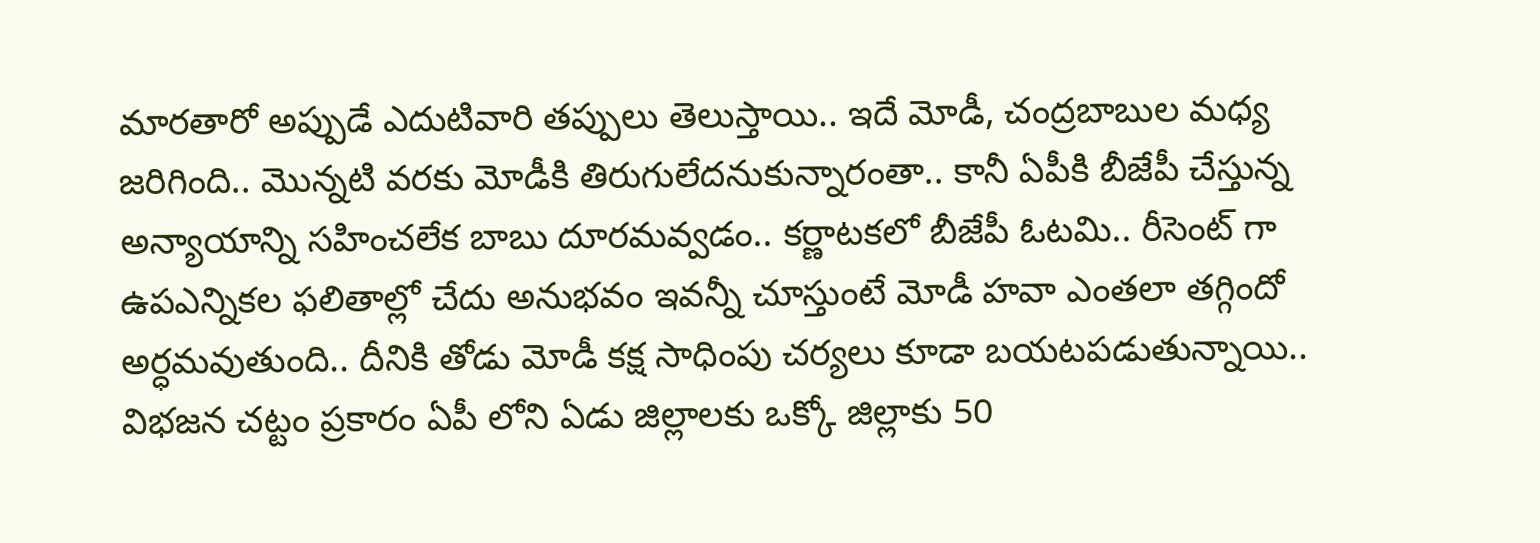మారతారో అప్పుడే ఎదుటివారి తప్పులు తెలుస్తాయి.. ఇదే మోడీ, చంద్రబాబుల మధ్య జరిగింది.. మొన్నటి వరకు మోడీకి తిరుగులేదనుకున్నారంతా.. కానీ ఏపీకి బీజేపీ చేస్తున్న అన్యాయాన్ని సహించలేక బాబు దూరమవ్వడం.. కర్ణాటకలో బీజేపీ ఓటమి.. రీసెంట్ గా ఉపఎన్నికల ఫలితాల్లో చేదు అనుభవం ఇవన్నీ చూస్తుంటే మోడీ హవా ఎంతలా తగ్గిందో అర్ధమవుతుంది.. దీనికి తోడు మోడీ కక్ష సాధింపు చర్యలు కూడా బయటపడుతున్నాయి.. విభజన చట్టం ప్రకారం ఏపీ లోని ఏడు జిల్లాలకు ఒక్కో జిల్లాకు 50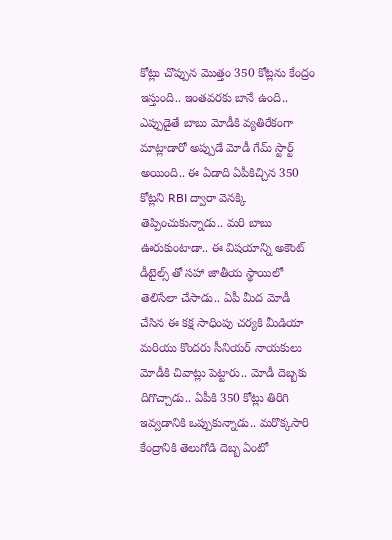కోట్లు చొప్పున మొత్తం 350 కోట్లను కేంద్రం ఇస్తుంది.. ఇంతవరకు బానే ఉంది.. ఎప్పుడైతే బాబు మోడీకి వ్యతిరేకంగా మాట్లాడారో అప్పుడే మోడీ గేమ్ స్టార్ట్ అయింది.. ఈ ఏడాది ఏపీకిచ్చిన 350 కోట్లని RBI ద్వారా వెనక్కి తెప్పించుకున్నాడు.. మరి బాబు ఊరుకుంటాడా.. ఈ విషయాన్ని అకౌంట్ డీటైల్స్ తో సహా జాతీయ స్థాయిలో తెలిసేలా చేసాడు.. ఏపీ మీద మోడీ చేసిన ఈ కక్ష సాధింపు చర్యకి మీడియా మరియు కొందరు సీనియర్ నాయకులు మోడీకి చివాట్లు పెట్టారు.. మోడీ దెబ్బకు దిగొచ్చాడు.. ఏపీకి 350 కోట్లు తిరిగి ఇవ్వడానికి ఒప్పుకున్నాడు.. మరొక్కసారి కేంద్రానికి తెలుగోడి దెబ్బ ఏంటో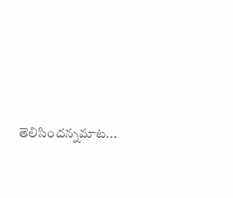తెలిసిందన్నమాట...